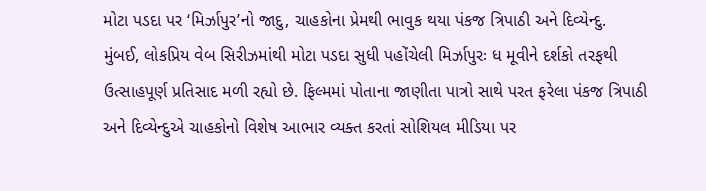મોટા પડદા પર ‘મિર્ઝાપુર’નો જાદુ, ચાહકોના પ્રેમથી ભાવુક થયા પંકજ ત્રિપાઠી અને દિવ્યેન્દુ.
મુંબઈ, લોકપ્રિય વેબ સિરીઝમાંથી મોટા પડદા સુધી પહોંચેલી મિર્ઝાપુરઃ ધ મૂવીને દર્શકો તરફથી ઉત્સાહપૂર્ણ પ્રતિસાદ મળી રહ્યો છે. ફિલ્મમાં પોતાના જાણીતા પાત્રો સાથે પરત ફરેલા પંકજ ત્રિપાઠી અને દિવ્યેન્દુએ ચાહકોનો વિશેષ આભાર વ્યક્ત કરતાં સોશિયલ મીડિયા પર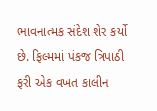ભાવનાત્મક સંદેશ શેર કર્યો છે. ફિલ્મમાં પંકજ ત્રિપાઠી ફરી એક વખત કાલીન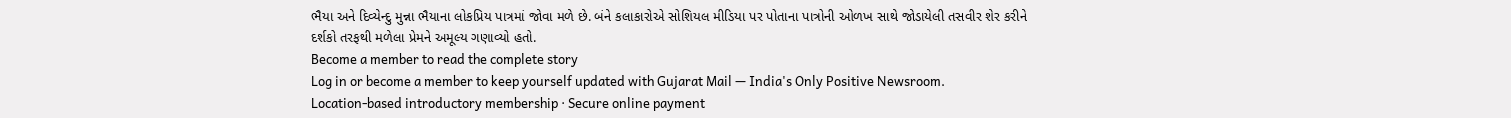ભૈયા અને દિવ્યેન્દુ મુન્ના ભૈયાના લોકપ્રિય પાત્રમાં જોવા મળે છે. બંને કલાકારોએ સોશિયલ મીડિયા પર પોતાના પાત્રોની ઓળખ સાથે જોડાયેલી તસવીર શેર કરીને દર્શકો તરફથી મળેલા પ્રેમને અમૂલ્ય ગણાવ્યો હતો.
Become a member to read the complete story
Log in or become a member to keep yourself updated with Gujarat Mail — India's Only Positive Newsroom.
Location-based introductory membership · Secure online payment